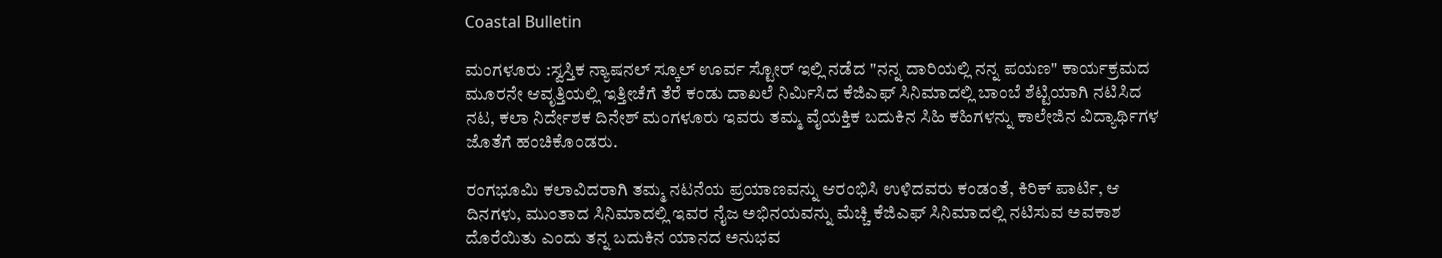Coastal Bulletin

ಮಂಗಳೂರು :ಸ್ವಸ್ತಿಕ ನ್ಯಾಷನಲ್ ಸ್ಕೂಲ್ ಊರ್ವ ಸ್ಟೋರ್ ಇಲ್ಲಿ ನಡೆದ "ನನ್ನ ದಾರಿಯಲ್ಲಿ ನನ್ನ ಪಯಣ" ಕಾರ್ಯಕ್ರಮದ ಮೂರನೇ ಆವೃತ್ತಿಯಲ್ಲಿ ಇತ್ತೀಚೆಗೆ ತೆರೆ ಕಂಡು ದಾಖಲೆ ನಿರ್ಮಿಸಿದ ಕೆಜಿಎಫ್ ಸಿನಿಮಾದಲ್ಲಿ ಬಾಂಬೆ ಶೆಟ್ಟಿಯಾಗಿ ನಟಿಸಿದ ನಟ, ಕಲಾ ನಿರ್ದೇಶಕ ದಿನೇಶ್ ಮಂಗಳೂರು ಇವರು ತಮ್ಮ ವೈಯಕ್ತಿಕ ಬದುಕಿನ ಸಿಹಿ ಕಹಿಗಳನ್ನು ಕಾಲೇಜಿನ ವಿದ್ಯಾರ್ಥಿಗಳ ಜೊತೆಗೆ ಹಂಚಿಕೊಂಡರು.

ರಂಗಭೂಮಿ ಕಲಾವಿದರಾಗಿ ತಮ್ಮ ನಟನೆಯ ಪ್ರಯಾಣವನ್ನು ಆರಂಭಿಸಿ ಉಳಿದವರು ಕಂಡಂತೆ, ಕಿರಿಕ್ ಪಾರ್ಟಿ, ಆ ದಿನಗಳು, ಮುಂತಾದ ಸಿನಿಮಾದಲ್ಲಿ ಇವರ ನೈಜ ಅಭಿನಯವನ್ನು ಮೆಚ್ಚಿ ಕೆಜಿಎಫ್ ಸಿನಿಮಾದಲ್ಲಿ ನಟಿಸುವ ಅವಕಾಶ ದೊರೆಯಿತು ಎಂದು ತನ್ನ ಬದುಕಿನ ಯಾನದ ಅನುಭವ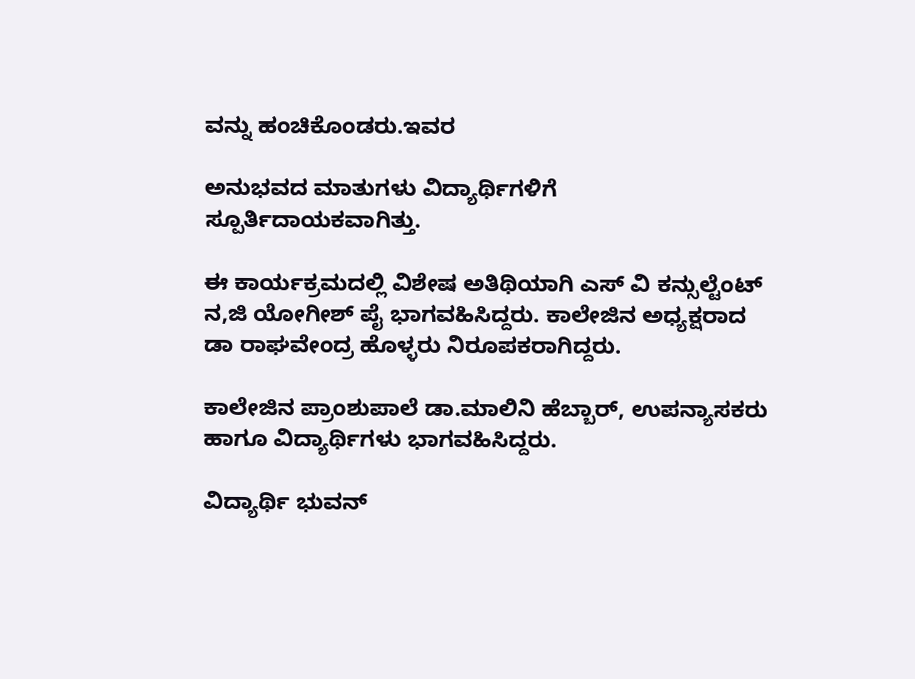ವನ್ನು ಹಂಚಿಕೊಂಡರು.ಇವರ

ಅನುಭವದ ಮಾತುಗಳು ವಿದ್ಯಾರ್ಥಿಗಳಿಗೆ ಸ್ಪೂರ್ತಿದಾಯಕವಾಗಿತ್ತು.

ಈ ಕಾರ್ಯಕ್ರಮದಲ್ಲಿ ವಿಶೇಷ ಅತಿಥಿಯಾಗಿ ಎಸ್ ವಿ ಕನ್ಸುಲ್ಟೆಂಟ್ ನ,ಜಿ ಯೋಗೀಶ್ ಪೈ ಭಾಗವಹಿಸಿದ್ದರು. ಕಾಲೇಜಿನ ಅಧ್ಯಕ್ಷರಾದ ಡಾ ರಾಘವೇಂದ್ರ ಹೊಳ್ಳರು ನಿರೂಪಕರಾಗಿದ್ದರು.

ಕಾಲೇಜಿನ ಪ್ರಾಂಶುಪಾಲೆ ಡಾ.ಮಾಲಿನಿ ಹೆಬ್ಬಾರ್, ಉಪನ್ಯಾಸಕರು ಹಾಗೂ ವಿದ್ಯಾರ್ಥಿಗಳು ಭಾಗವಹಿಸಿದ್ದರು.

ವಿದ್ಯಾರ್ಥಿ ಭುವನ್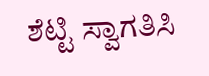ಶೆಟ್ಟಿ ಸ್ವಾಗತಿಸಿ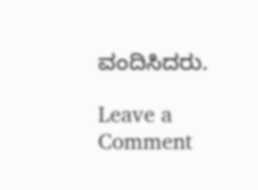ವಂದಿಸಿದರು.

Leave a Comment